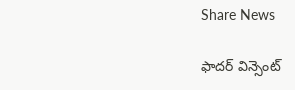Share News

ఫాద‌ర్ విన్సెంట్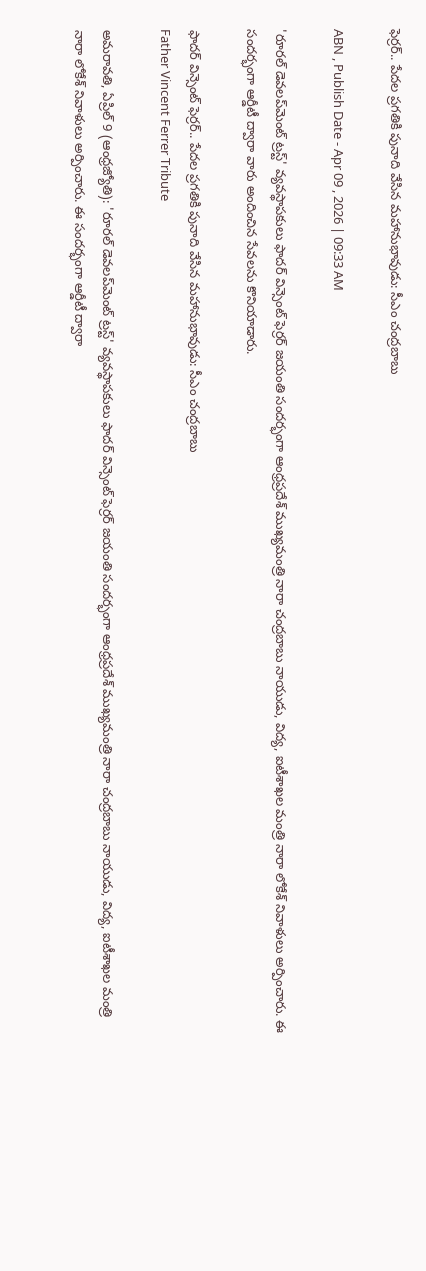ఫెర్రర్.. పేదల ప్రగతికి పునాది వేసిన మహానుభావుడు: సీఎం చంద్రబాబు

ABN , Publish Date - Apr 09 , 2026 | 09:33 AM

'రూరల్ డెవలప్‌మెంట్ ట్రస్ట్' వ్యవస్థాపకులు ఫాద‌ర్ విన్సెంట్ ఫెర్రర్ జ‌యంతి సంద‌ర్భంగా ఆంధ్రప్రదేశ్ ముఖ్యమంత్రి నారా చంద్రబాబు నాయుడు, విద్య, ఐటీశాఖల మంత్రి నారా లోకేశ్ నివాళులు అర్పించారు. ఈ సందర్భంగా ఆర్డీటీ ద్వారా వారు అందించిన సేవలను కొనియాడారు.

ఫాద‌ర్ విన్సెంట్ ఫెర్రర్.. పేదల ప్రగతికి పునాది వేసిన మహానుభావుడు: సీఎం చంద్రబాబు
Father Vincent Ferrer Tribute

అమరావతి, ఏప్రిల్ 9 (ఆంధ్రజ్యోతి): 'రూరల్ డెవలప్‌మెంట్ ట్రస్ట్' వ్యవస్థాపకులు ఫాద‌ర్ విన్సెంట్ ఫెర్రర్ జ‌యంతి సంద‌ర్భంగా ఆంధ్రప్రదేశ్ ముఖ్యమంత్రి నారా చంద్రబాబు నాయుడు, విద్య, ఐటీశాఖల మంత్రి నారా లోకేశ్ నివాళులు అర్పించారు. ఈ సందర్భంగా ఆర్డీటీ ద్వారా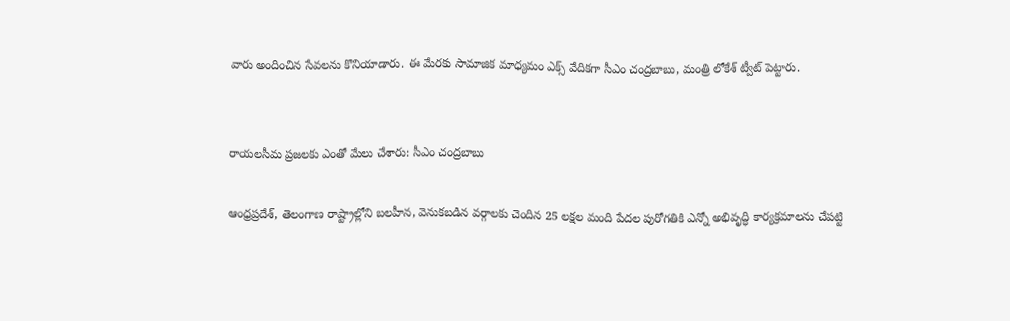వారు అందించిన సేవలను కొనియాడారు. ఈ మేరకు సామాజిక మాధ్యమం ఎక్స్ వేదికగా సీఎం చంద్రబాబు, మంత్రి లోకేశ్ ట్వీట్ పెట్టారు.


రాయలసీమ ప్రజలకు ఎంతో మేలు చేశారు: సీఎం చంద్రబాబు

ఆంధ్రప్రదేశ్, తెలంగాణ రాష్ట్రాల్లోని బలహీన, వెనుకబడిన వర్గాలకు చెందిన 25 లక్షల మంది పేదల పురోగతికి ఎన్నో అభివృద్ధి కార్యక్రమాలను చేపట్టి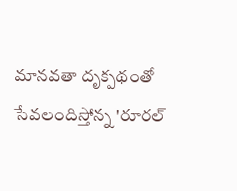మానవతా దృక్పథంతో సేవలందిస్తోన్న 'రూరల్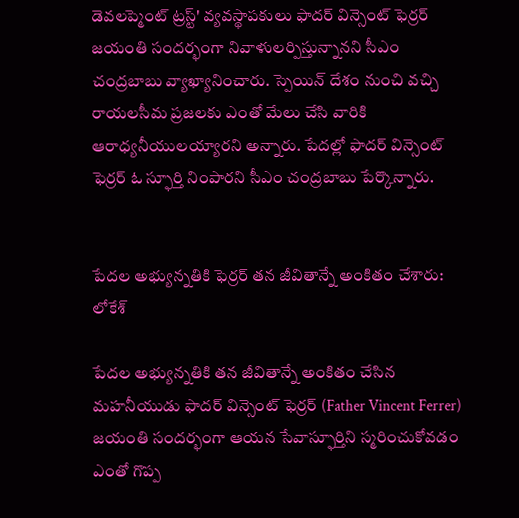డెవలప్మెంట్ ట్రస్ట్' వ్యవస్థాపకులు ఫాద‌ర్ విన్సెంట్ ఫెర్రర్ జయంతి సందర్భంగా నివాళులర్పిస్తున్నానని సీఎం చంద్రబాబు వ్యాఖ్యానించారు. స్పెయిన్ దేశం నుంచి వచ్చి రాయలసీమ ప్రజలకు ఎంతో మేలు చేసి వారికి ఆరాధ్యనీయులయ్యారని అన్నారు. పేదల్లో ఫాద‌ర్ విన్సెంట్ ఫెర్రర్ ఓ స్ఫూర్తి నింపారని సీఎం చంద్రబాబు పేర్కొన్నారు.


పేదల అభ్యున్నతికి ఫెర్రర్ తన జీవితాన్నే అంకితం చేశారు: లోకేశ్

పేదల అభ్యున్నతికి తన జీవితాన్నే అంకితం చేసిన మహనీయుడు ఫాద‌ర్ విన్సెంట్ ఫెర్రర్ (Father Vincent Ferrer) జయంతి సందర్భంగా ఆయన సేవాస్ఫూర్తిని స్మరించుకోవడం ఎంతో గొప్ప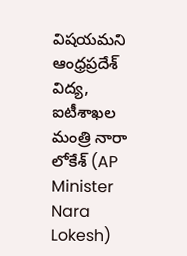విషయమని ఆంధ్రప్రదేశ్ విద్య, ఐటీశాఖల మంత్రి నారా లోకేశ్ (AP Minister Nara Lokesh)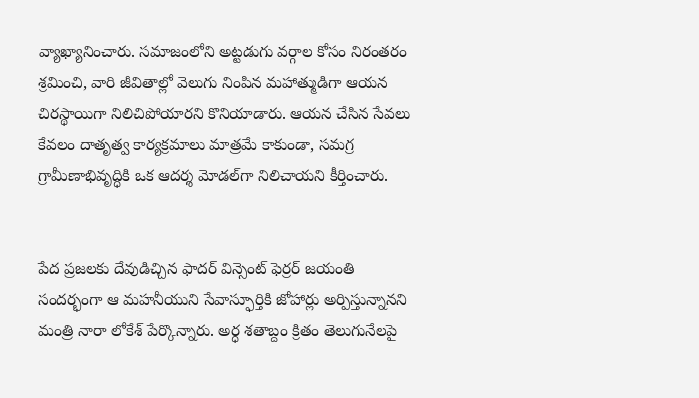వ్యాఖ్యానించారు. సమాజంలోని అట్టడుగు వర్గాల కోసం నిరంతరం శ్రమించి, వారి జీవితాల్లో వెలుగు నింపిన మహాత్ముడిగా ఆయన చిరస్థాయిగా నిలిచిపోయారని కొనియాడారు. ఆయన చేసిన సేవలు కేవలం దాతృత్వ కార్యక్రమాలు మాత్రమే కాకుండా, సమగ్ర గ్రామీణాభివృద్ధికి ఒక ఆదర్శ మోడల్‌గా నిలిచాయని కీర్తించారు.


పేద ప్రజలకు దేవుడిచ్చిన ఫాద‌ర్ విన్సెంట్ ఫెర్రర్ జ‌యంతి సంద‌ర్భంగా ఆ మ‌హ‌నీయుని సేవాస్ఫూర్తికి జోహార్లు అర్పిస్తున్నానని మంత్రి నారా లోకేశ్ పేర్కొన్నారు. అర్ధ శ‌తాబ్దం క్రితం తెలుగునేల‌పై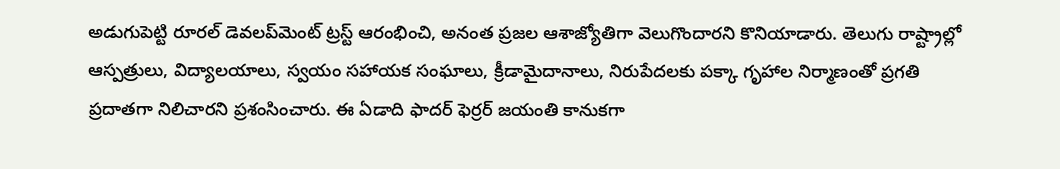అడుగుపెట్టి రూర‌ల్ డెవ‌ల‌ప్‌మెంట్ ట్రస్ట్ ఆరంభించి, అనంత ప్రజ‌ల ఆశాజ్యోతిగా వెలుగొందారని కొనియాడారు. తెలుగు రాష్ట్రాల్లో ఆస్పత్రులు, విద్యాల‌యాలు, స్వయం స‌హాయ‌క సంఘాలు, క్రీడామైదానాలు, నిరుపేద‌ల‌కు ప‌క్కా గృహాల నిర్మాణంతో ప్రగ‌తి ప్రదాత‌గా నిలిచారని ప్రశంసించారు. ఈ ఏడాది ఫాద‌ర్ ఫెర్రర్ జ‌యంతి కానుక‌గా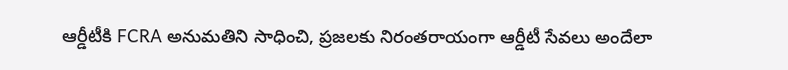ఆర్డీటీకి FCRA అనుమ‌తిని సాధించి, ప్రజ‌ల‌కు నిరంత‌రాయంగా ఆర్డీటీ సేవ‌లు అందేలా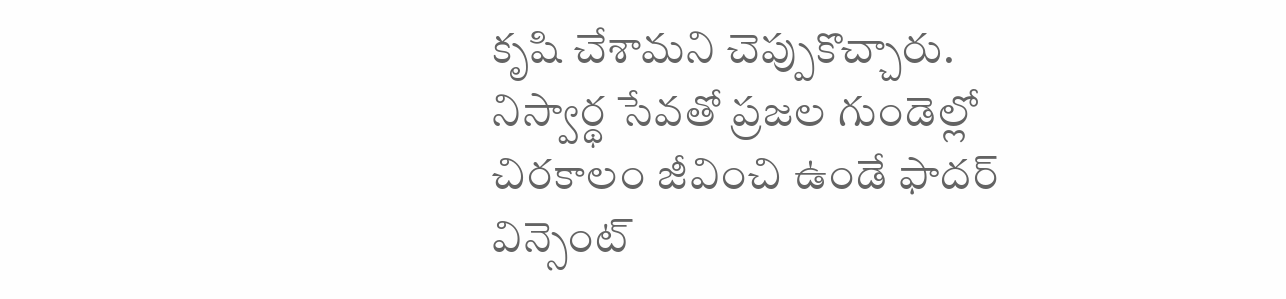కృషి చేశామని చెప్పుకొచ్చారు. నిస్వార్థ సేవ‌తో ప్రజ‌ల గుండెల్లో చిర‌కాలం జీవించి ఉండే ఫాద‌ర్ విన్సెంట్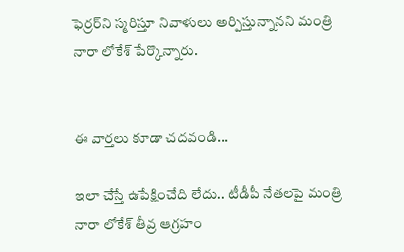ఫెర్రర్‌ని స్మరిస్తూ నివాళులు అర్పిస్తున్నానని మంత్రి నారా లోకేశ్ పేర్కొన్నారు.


ఈ వార్తలు కూడా చదవండి...

ఇలా చేస్తే ఉపేక్షించేది లేదు.. టీడీపీ నేతలపై మంత్రి నారా లోకేశ్ తీవ్ర ఆగ్రహం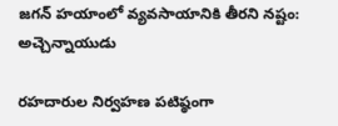జగన్‌ హయాంలో వ్యవసాయానికి తీరని నష్టం: అచ్చెన్నాయుడు

రహదారుల నిర్వహణ పటిష్ఠంగా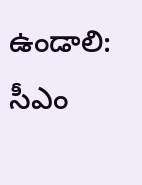ఉండాలి: సీఎం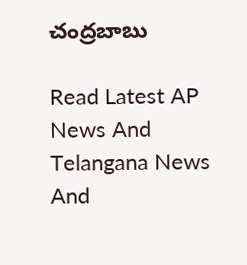చంద్రబాబు

Read Latest AP News And Telangana News And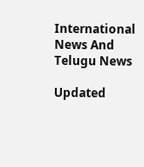International News And Telugu News

Updated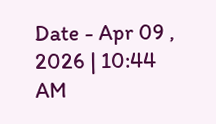Date - Apr 09 , 2026 | 10:44 AM